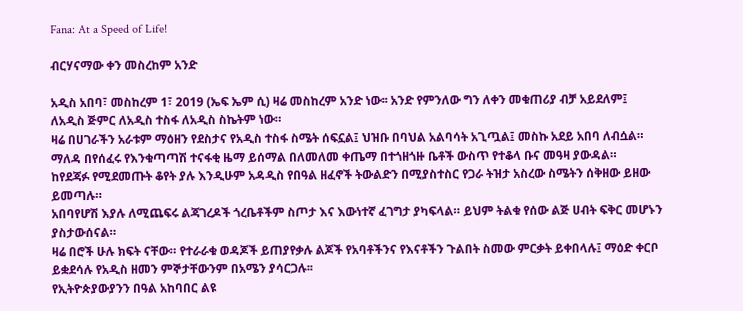Fana: At a Speed of Life!

ብርሃናማው ቀን መስረከም አንድ

አዲስ አበባ፣ መስከረም 1፣ 2019 (ኤፍ ኤም ሲ) ዛሬ መስከረም አንድ ነው፡፡ አንድ የምንለው ግን ለቀን መቁጠሪያ ብቻ አይደለም፤ ለአዲስ ጅምር ለአዲስ ተስፋ ለአዲስ ስኬትም ነው።
ዛሬ በሀገራችን አራቱም ማዕዘን የደስታና የአዲስ ተስፋ ስሜት ሰፍኗል፤ ህዝቡ በባህል አልባሳት አጊጧል፤ መስኩ አደይ አበባ ለብሷል።
ማለዳ በየሰፈሩ የእንቁጣጣሽ ተናፋቂ ዜማ ይሰማል በለመለመ ቀጤማ በተጎዘጎዙ ቤቶች ውስጥ የተቆላ ቡና መዓዛ ያውዳል።
ከየደጃፉ የሚደመጡት ቆየት ያሉ እንዲሁም አዳዲስ የበዓል ዘፈኖች ትውልድን በሚያስተስር የጋራ ትዝታ አስረው ስሜትን ሰቅዘው ይዘው ይመጣሉ።
አበባየሆሽ እያሉ ለሚጨፍሩ ልጃገረዶች ጎረቤቶችም ስጦታ እና እውነተኛ ፈገግታ ያካፍላል። ይህም ትልቁ የሰው ልጅ ሀብት ፍቅር መሆኑን ያስታውሰናል።
ዛሬ በሮች ሁሉ ክፍት ናቸው። የተራራቁ ወዳጆች ይጠያየቃሉ ልጆች የአባቶችንና የእናቶችን ጉልበት ስመው ምርቃት ይቀበላሉ፤ ማዕድ ቀርቦ ይቋደሳሉ የአዲስ ዘመን ምኞታቸውንም በአሜን ያሳርጋሉ፡፡
የኢትዮጵያውያንን በዓል አከባበር ልዩ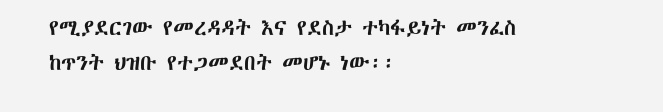የሚያደርገው የመረዳዳት እና የደስታ ተካፋይነት መንፈስ ከጥንት ህዝቡ የተጋመደበት መሆኑ ነው፡፡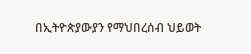በኢትዮጵያውያን የማህበረሰብ ህይወት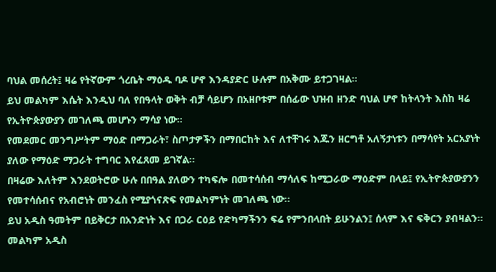ባህል መሰረት፤ ዛሬ የትኛውም ጎረቤት ማዕዱ ባዶ ሆኖ እንዳያድር ሁሉም በአቅሙ ይተጋገዛል።
ይህ መልካም እሴት እንዲህ ባለ የበዓላት ወቅት ብቻ ሳይሆን በአዘቦቱም በሰፊው ህዝብ ዘንድ ባህል ሆኖ ከትላንት እስከ ዛሬ የኢትዮጵያውያን መገለጫ መሆኑን ማሳያ ነው።
የመደመር መንግሥትም ማዕድ በማጋራት፣ ስጦታዎችን በማበርከት እና ለተቸገሩ እጁን ዘርግቶ አለኝታነቱን በማሳየት አርአያነት ያለው የማዕድ ማጋራት ተግባር እየፈጸመ ይገኛል፡፡
በዛሬው እለትም እንደወትሮው ሁሉ በበዓል ያለውን ተካፍሎ በመተሳሰብ ማሳለፍ ከሚጋራው ማዕድም በላይ፤ የኢትዮጵያውያንን የመተሳሰብና የአብሮነት መንፈስ የሚያጎናጽፍ የመልካምነት መገለጫ ነው፡፡
ይህ አዲስ ዓመትም በይቅርታ በአንድነት እና በጋራ ርዕይ የድካማችንን ፍሬ የምንበላበት ይሁንልን፤ ሰላም እና ፍቅርን ያብዛልን።
መልካም አዲስ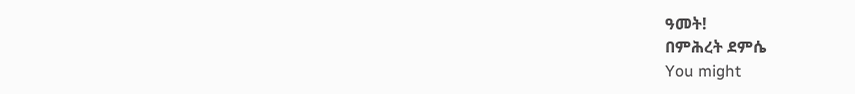ዓመት!
በምሕረት ደምሴ
You might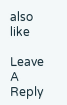also like

Leave A Reply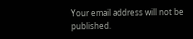Your email address will not be published.